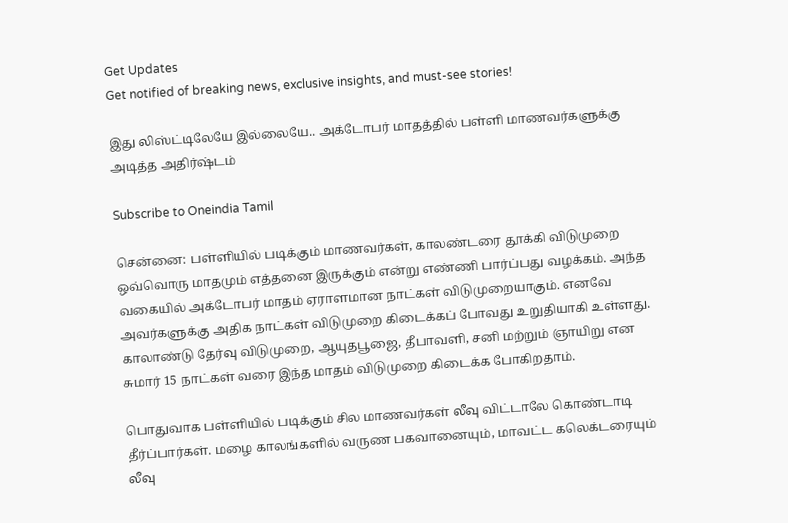Get Updates
Get notified of breaking news, exclusive insights, and must-see stories!

இது லிஸ்ட்டிலேயே இல்லையே.. அக்டோபர் மாதத்தில் பள்ளி மாணவர்களுக்கு அடித்த அதிர்ஷ்டம்

Subscribe to Oneindia Tamil

சென்னை: பள்ளியில் படிக்கும் மாணவர்கள், காலண்டரை தூக்கி விடுமுறை ஒவ்வொரு மாதமும் எத்தனை இருக்கும் என்று எண்ணி பார்ப்பது வழக்கம். அந்த வகையில் அக்டோபர் மாதம் ஏராளமான நாட்கள் விடுமுறையாகும். எனவே அவர்களுக்கு அதிக நாட்கள் விடுமுறை கிடைக்கப் போவது உறுதியாகி உள்ளது. காலாண்டு தேர்வு விடுமுறை, ஆயுதபூஜை, தீபாவளி, சனி மற்றும் ஞாயிறு என சுமார் 15 நாட்கள் வரை இந்த மாதம் விடுமுறை கிடைக்க போகிறதாம்.

பொதுவாக பள்ளியில் படிக்கும் சில மாணவர்கள் லீவு விட்டாலே கொண்டாடி தீர்ப்பார்கள். மழை காலங்களில் வருண பகவானையும், மாவட்ட கலெக்டரையும் லீவு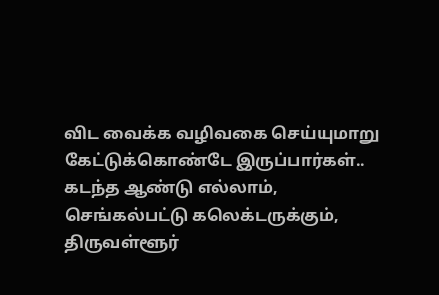விட வைக்க வழிவகை செய்யுமாறு கேட்டுக்கொண்டே இருப்பார்கள்.. கடந்த ஆண்டு எல்லாம், செங்கல்பட்டு கலெக்டருக்கும், திருவள்ளூர்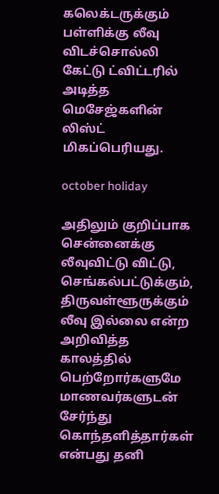கலெக்டருக்கும் பள்ளிக்கு லீவு விடச்சொல்லி கேட்டு ட்விட்டரில் அடித்த மெசேஜ்களின் லிஸ்ட் மிகப்பெரியது.

october holiday

அதிலும் குறிப்பாக சென்னைக்கு லீவுவிட்டு விட்டு, செங்கல்பட்டுக்கும், திருவள்ளூருக்கும் லீவு இல்லை என்ற அறிவித்த காலத்தில் பெற்றோர்களுமே மாணவர்களுடன் சேர்ந்து கொந்தளித்தார்கள் என்பது தனி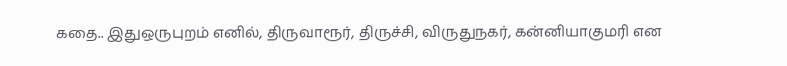கதை.. இதுஒருபுறம் எனில், திருவாரூர், திருச்சி, விருதுநகர், கன்னியாகுமரி என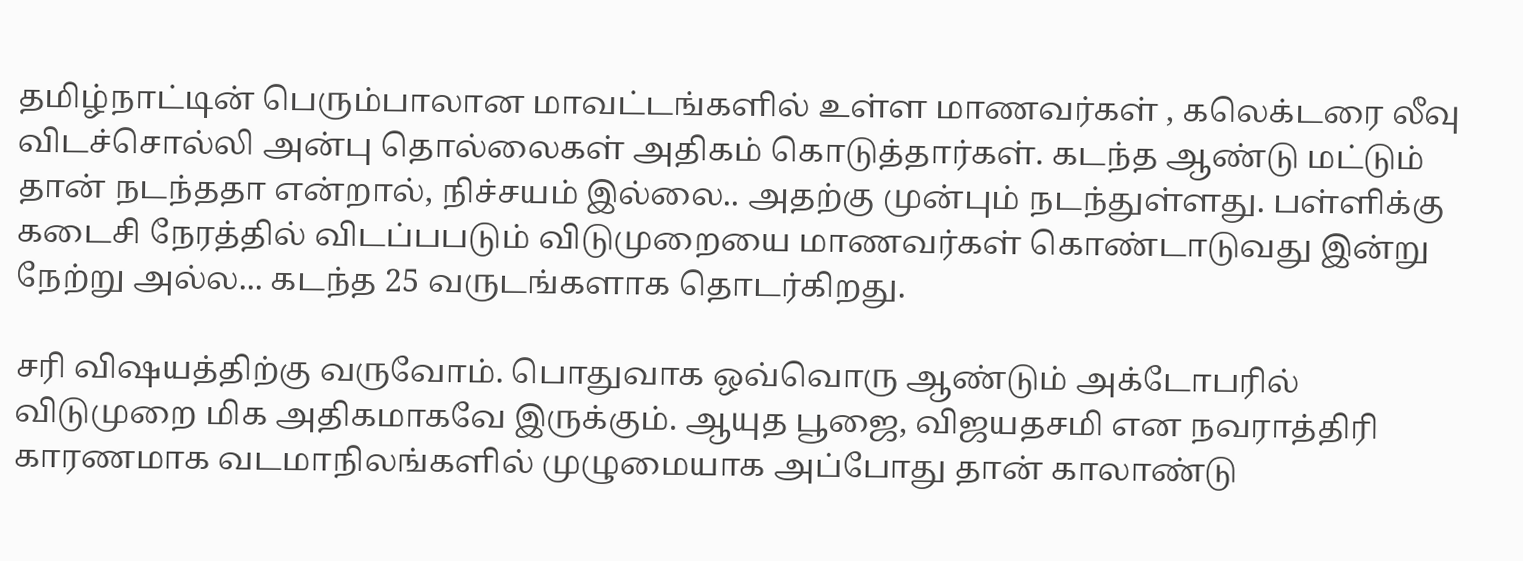தமிழ்நாட்டின் பெரும்பாலான மாவட்டங்களில் உள்ள மாணவர்கள் , கலெக்டரை லீவு விடச்சொல்லி அன்பு தொல்லைகள் அதிகம் கொடுத்தார்கள். கடந்த ஆண்டு மட்டும் தான் நடந்ததா என்றால், நிச்சயம் இல்லை.. அதற்கு முன்பும் நடந்துள்ளது. பள்ளிக்கு கடைசி நேரத்தில் விடப்பபடும் விடுமுறையை மாணவர்கள் கொண்டாடுவது இன்று நேற்று அல்ல... கடந்த 25 வருடங்களாக தொடர்கிறது.

சரி விஷயத்திற்கு வருவோம். பொதுவாக ஒவ்வொரு ஆண்டும் அக்டோபரில் விடுமுறை மிக அதிகமாகவே இருக்கும். ஆயுத பூஜை, விஜயதசமி என நவராத்திரி காரணமாக வடமாநிலங்களில் முழுமையாக அப்போது தான் காலாண்டு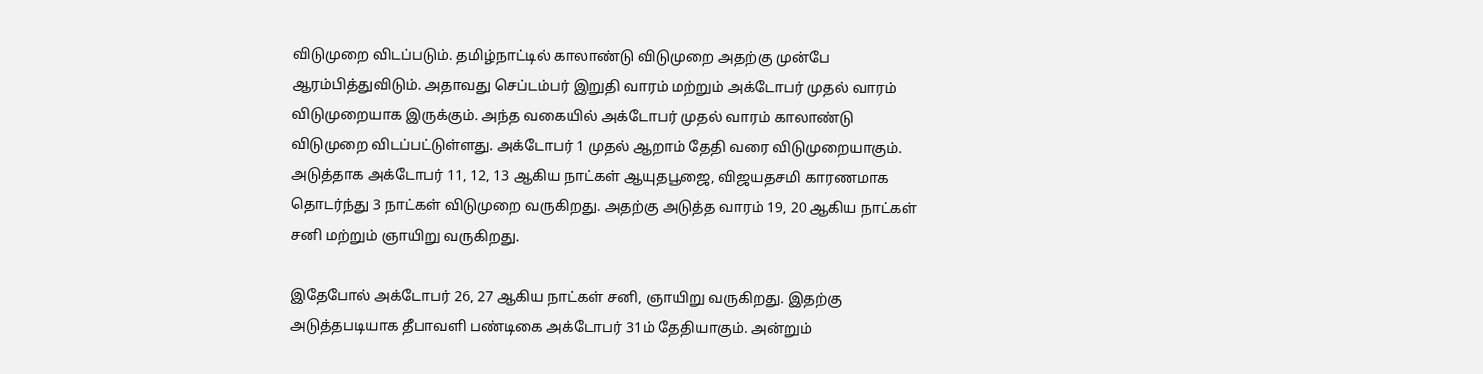விடுமுறை விடப்படும். தமிழ்நாட்டில் காலாண்டு விடுமுறை அதற்கு முன்பே ஆரம்பித்துவிடும். அதாவது செப்டம்பர் இறுதி வாரம் மற்றும் அக்டோபர் முதல் வாரம் விடுமுறையாக இருக்கும். அந்த வகையில் அக்டோபர் முதல் வாரம் காலாண்டு விடுமுறை விடப்பட்டுள்ளது. அக்டோபர் 1 முதல் ஆறாம் தேதி வரை விடுமுறையாகும். அடுத்தாக அக்டோபர் 11, 12, 13 ஆகிய நாட்கள் ஆயுதபூஜை, விஜயதசமி காரணமாக தொடர்ந்து 3 நாட்கள் விடுமுறை வருகிறது. அதற்கு அடுத்த வாரம் 19, 20 ஆகிய நாட்கள் சனி மற்றும் ஞாயிறு வருகிறது.

இதேபோல் அக்டோபர் 26, 27 ஆகிய நாட்கள் சனி, ஞாயிறு வருகிறது. இதற்கு அடுத்தபடியாக தீபாவளி பண்டிகை அக்டோபர் 31ம் தேதியாகும். அன்றும்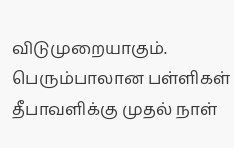விடுமுறையாகும். பெரும்பாலான பள்ளிகள் தீபாவளிக்கு முதல் நாள்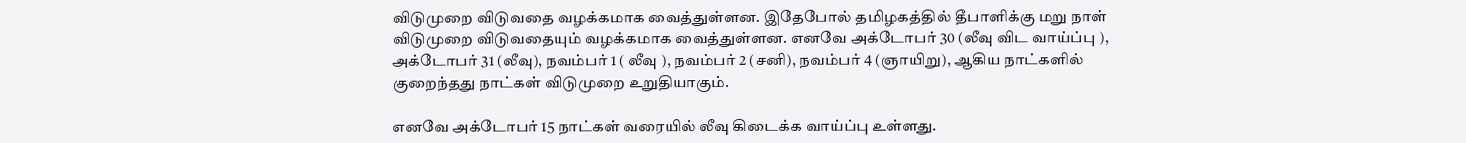விடுமுறை விடுவதை வழக்கமாக வைத்துள்ளன. இதேபோல் தமிழகத்தில் தீபாளிக்கு மறு நாள் விடுமுறை விடுவதையும் வழக்கமாக வைத்துள்ளன. எனவே அக்டோபர் 30 (லீவு விட வாய்ப்பு ), அக்டோபர் 31 (லீவு), நவம்பர் 1 ( லீவு ), நவம்பர் 2 (சனி), நவம்பர் 4 (ஞாயிறு), ஆகிய நாட்களில் குறைந்தது நாட்கள் விடுமுறை உறுதியாகும்.

எனவே அக்டோபர் 15 நாட்கள் வரையில் லீவு கிடைக்க வாய்ப்பு உள்ளது.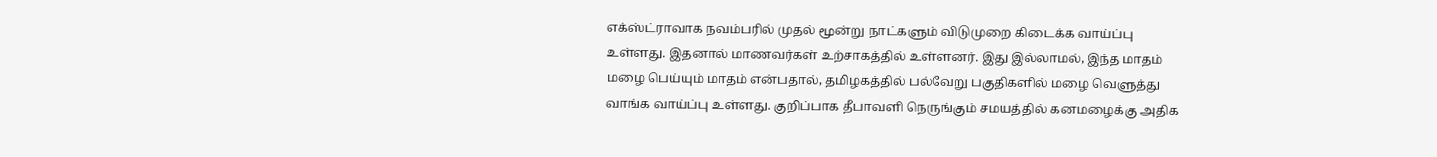எக்ஸ்ட்ராவாக நவம்பரில் முதல் மூன்று நாட்களும் விடுமுறை கிடைக்க வாய்ப்பு உள்ளது. இதனால் மாணவர்கள் உற்சாகத்தில் உள்ளனர். இது இல்லாமல், இந்த மாதம் மழை பெய்யும் மாதம் என்பதால், தமிழகத்தில் பல்வேறு பகுதிகளில் மழை வெளுத்து வாங்க வாய்ப்பு உள்ளது. குறிப்பாக தீபாவளி நெருங்கும் சமயத்தில் கனமழைக்கு அதிக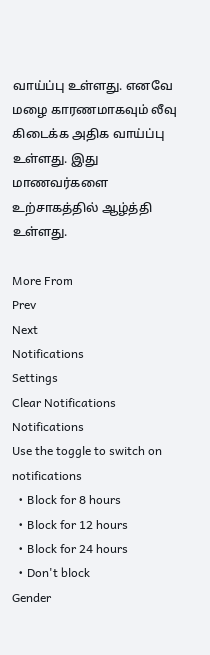வாய்ப்பு உள்ளது. எனவே மழை காரணமாகவும் லீவு கிடைக்க அதிக வாய்ப்பு உள்ளது. இது மாணவர்களை உற்சாகத்தில் ஆழ்த்தி உள்ளது.

More From
Prev
Next
Notifications
Settings
Clear Notifications
Notifications
Use the toggle to switch on notifications
  • Block for 8 hours
  • Block for 12 hours
  • Block for 24 hours
  • Don't block
Gender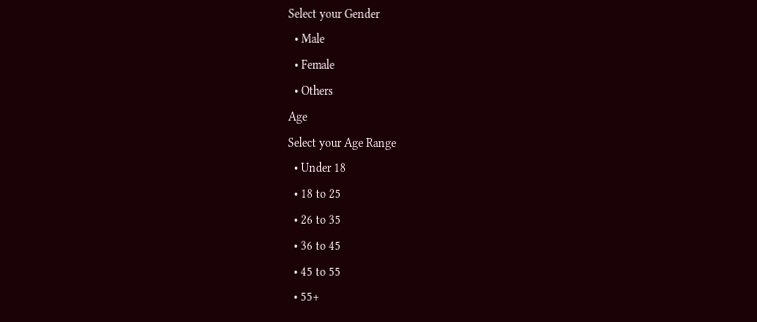Select your Gender
  • Male
  • Female
  • Others
Age
Select your Age Range
  • Under 18
  • 18 to 25
  • 26 to 35
  • 36 to 45
  • 45 to 55
  • 55+